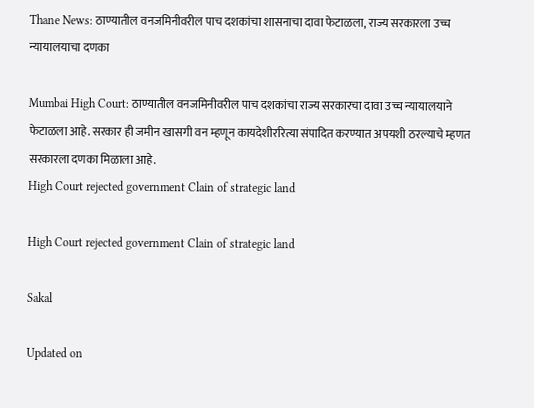Thane News: ठाण्यातील वनजमिनीवरील पाच दशकांचा शासनाचा दावा फेटाळला, राज्य सरकारला उच्च न्यायालयाचा दणका

Mumbai High Court: ठाण्यातील वनजमिनीवरील पाच दशकांचा राज्य सरकारचा दावा उच्च न्यायालयाने फेटाळला आहे. सरकार ही जमीन खासगी वन म्हणून कायदेशीररित्या संपादित करण्यात अपयशी ठरल्याचे म्हणत सरकारला दणका मिळाला आहे.
High Court rejected government Clain of strategic land

High Court rejected government Clain of strategic land

Sakal

Updated on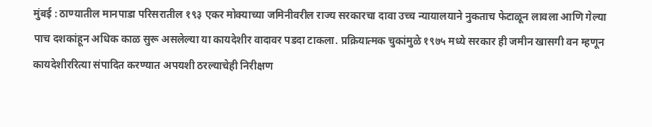मुंबई : ठाण्यातील मानपाडा परिसरातील १९३ एकर मोक्याच्या जमिनीवरील राज्य सरकारचा दावा उच्च न्यायालयाने नुकताच फेटाळून लावला आणि गेल्या पाच दशकांहून अधिक काळ सुरू असलेल्या या कायदेशीर वादावर पडदा टाकला. प्रक्रियात्मक चुकांमुळे १९७५ मध्ये सरकार ही जमीन खासगी वन म्हणून कायदेशीररित्या संपादित करण्यात अपयशी ठरल्याचेही निरीक्षण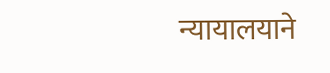न्यायालयाने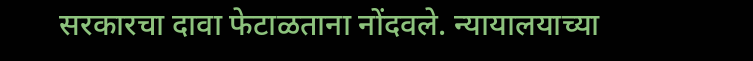सरकारचा दावा फेटाळताना नोंदवले. न्यायालयाच्या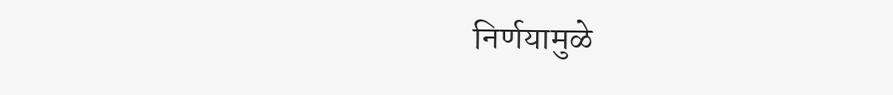निर्णयामुळे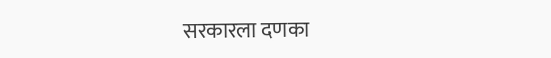सरकारला दणका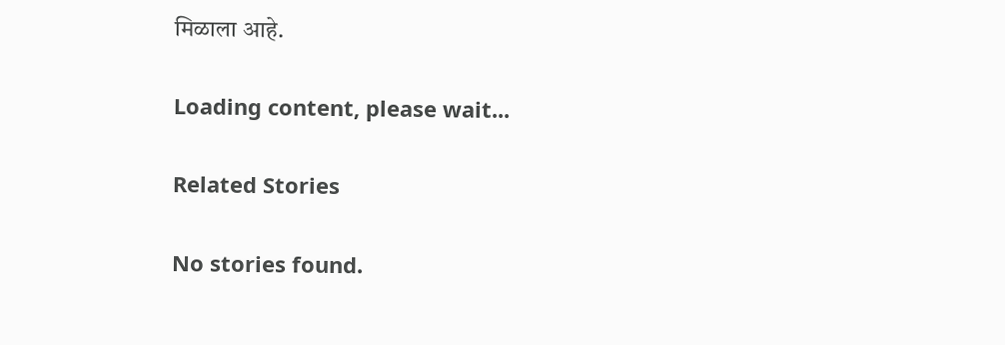मिळाला आहे.

Loading content, please wait...

Related Stories

No stories found.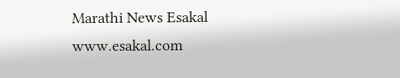Marathi News Esakal
www.esakal.com